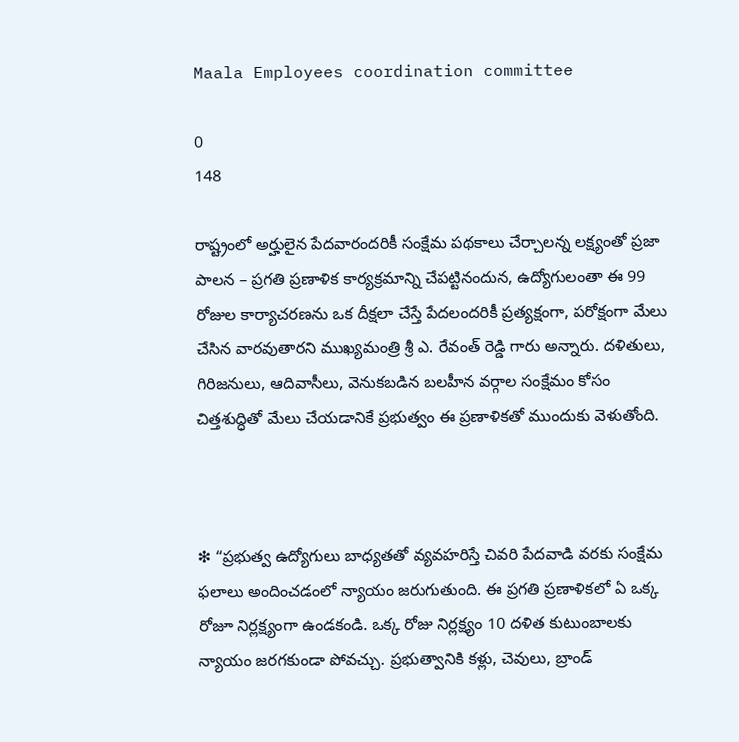Maala Employees coordination committee

0
148

రాష్ట్రంలో అర్హులైన పేదవారందరికీ సంక్షేమ పథకాలు చేర్చాలన్న లక్ష్యంతో ప్రజా పాలన – ప్రగతి ప్రణాళిక కార్యక్రమాన్ని చేపట్టినందున, ఉద్యోగులంతా ఈ 99 రోజుల కార్యాచరణను ఒక దీక్షలా చేస్తే పేదలందరికీ ప్రత్యక్షంగా, పరోక్షంగా మేలు చేసిన వారవుతారని ముఖ్యమంత్రి శ్రీ ఎ. రేవంత్ రెడ్డి గారు అన్నారు. దళితులు, గిరిజనులు, ఆదివాసీలు, వెనుకబడిన బలహీన వర్గాల సంక్షేమం కోసం చిత్తశుద్ధితో మేలు చేయడానికే ప్రభుత్వం ఈ ప్రణాళికతో ముందుకు వెళుతోంది.



❇ “ప్రభుత్వ ఉద్యోగులు బాధ్యతతో వ్యవహరిస్తే చివరి పేదవాడి వరకు సంక్షేమ ఫలాలు అందించడంలో న్యాయం జరుగుతుంది. ఈ ప్రగతి ప్రణాళికలో ఏ ఒక్క రోజూ నిర్లక్ష్యంగా ఉండకండి. ఒక్క రోజు నిర్లక్ష్యం 10 దళిత కుటుంబాలకు న్యాయం జరగకుండా పోవచ్చు. ప్రభుత్వానికి కళ్లు, చెవులు, బ్రాండ్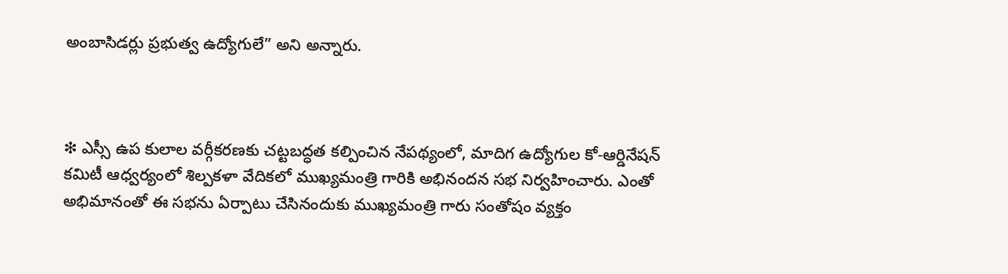అంబాసిడర్లు ప్రభుత్వ ఉద్యోగులే” అని అన్నారు.



❇ ఎస్సీ ఉప కులాల వర్గీకరణకు చట్టబద్ధత కల్పించిన నేపథ్యంలో, మాదిగ ఉద్యోగుల కో-ఆర్డినేషన్ కమిటీ ఆధ్వర్యంలో శిల్పకళా వేదికలో ముఖ్యమంత్రి గారికి అభినందన సభ నిర్వహించారు. ఎంతో అభిమానంతో ఈ సభను ఏర్పాటు చేసినందుకు ముఖ్యమంత్రి గారు సంతోషం వ్యక్తం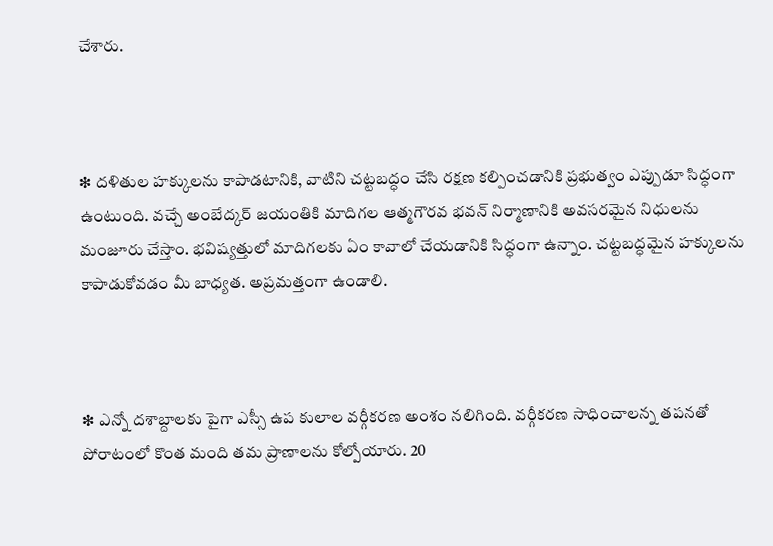చేశారు.



❇ దళితుల హక్కులను కాపాడటానికి, వాటిని చట్టబద్ధం చేసి రక్షణ కల్పించడానికి ప్రభుత్వం ఎప్పుడూ సిద్ధంగా ఉంటుంది. వచ్చే అంబేద్కర్ జయంతికి మాదిగల ఆత్మగౌరవ భవన్ నిర్మాణానికి అవసరమైన నిధులను మంజూరు చేస్తాం. భవిష్యత్తులో మాదిగలకు ఏం కావాలో చేయడానికి సిద్ధంగా ఉన్నాం. చట్టబద్ధమైన హక్కులను కాపాడుకోవడం మీ బాధ్యత. అప్రమత్తంగా ఉండాలి.



❇ ఎన్నో దశాబ్దాలకు పైగా ఎస్సీ ఉప కులాల వర్గీకరణ అంశం నలిగింది. వర్గీకరణ సాధించాలన్న తపనతో పోరాటంలో కొంత మంది తమ ప్రాణాలను కోల్పోయారు. 20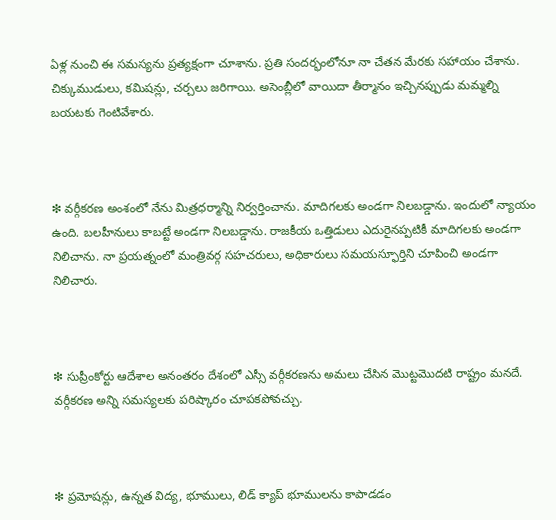ఏళ్ల నుంచి ఈ సమస్యను ప్రత్యక్షంగా చూశాను. ప్రతి సందర్భంలోనూ నా చేతన మేరకు సహాయం చేశాను. చిక్కుముడులు, కమిషన్లు, చర్చలు జరిగాయి. అసెంబ్లీలో వాయిదా తీర్మానం ఇచ్చినప్పుడు మమ్మల్ని బయటకు గెంటివేశారు.



❇ వర్గీకరణ అంశంలో నేను మిత్రధర్మాన్ని నిర్వర్తించాను. మాదిగలకు అండగా నిలబడ్డాను. ఇందులో న్యాయం ఉంది. బలహీనులు కాబట్టే అండగా నిలబడ్డాను. రాజకీయ ఒత్తిడులు ఎదురైనప్పటికీ మాదిగలకు అండగా నిలిచాను. నా ప్రయత్నంలో మంత్రివర్గ సహచరులు, అధికారులు సమయస్ఫూర్తిని చూపించి అండగా నిలిచారు.



❇ సుప్రీంకోర్టు ఆదేశాల అనంతరం దేశంలో ఎస్సీ వర్గీకరణను అమలు చేసిన మొట్టమొదటి రాష్ట్రం మనదే. వర్గీకరణ అన్ని సమస్యలకు పరిష్కారం చూపకపోవచ్చు.



❇ ప్రమోషన్లు, ఉన్నత విద్య, భూములు, లిడ్ క్యాప్ భూములను కాపాడడం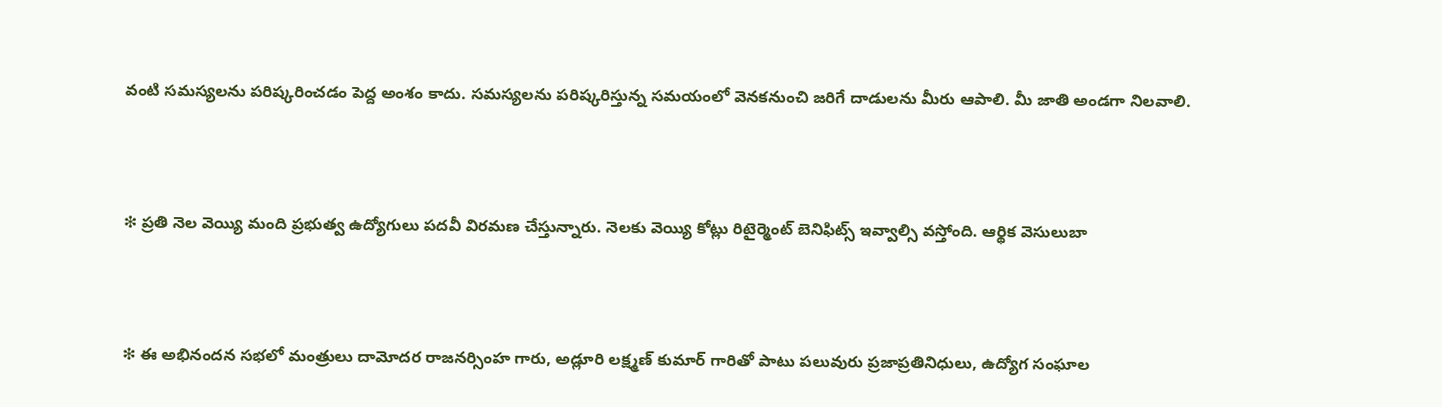వంటి సమస్యలను పరిష్కరించడం పెద్ద అంశం కాదు. సమస్యలను పరిష్కరిస్తున్న సమయంలో వెనకనుంచి జరిగే దాడులను మీరు ఆపాలి. మీ జాతి అండగా నిలవాలి.



❇ ప్రతి నెల వెయ్యి మంది ప్రభుత్వ ఉద్యోగులు పదవీ విరమణ చేస్తున్నారు. నెలకు వెయ్యి కోట్లు రిటైర్మెంట్ బెనిఫిట్స్ ఇవ్వాల్సి వస్తోంది. ఆర్థిక వెసులుబా



❇ ఈ అభినందన సభలో మంత్రులు దామోదర రాజనర్సింహ గారు, అడ్లూరి లక్ష్మణ్ కుమార్ గారితో పాటు పలువురు ప్రజాప్రతినిధులు, ఉద్యోగ సంఘాల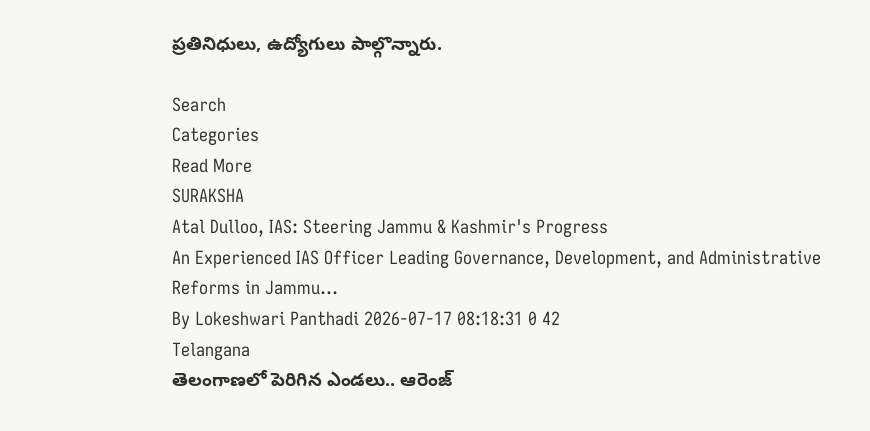ప్రతినిధులు, ఉద్యోగులు పాల్గొన్నారు.

Search
Categories
Read More
SURAKSHA
Atal Dulloo, IAS: Steering Jammu & Kashmir's Progress
An Experienced IAS Officer Leading Governance, Development, and Administrative Reforms in Jammu...
By Lokeshwari Panthadi 2026-07-17 08:18:31 0 42
Telangana
తెలంగాణలో పెరిగిన ఎండలు.. ఆరెంజ్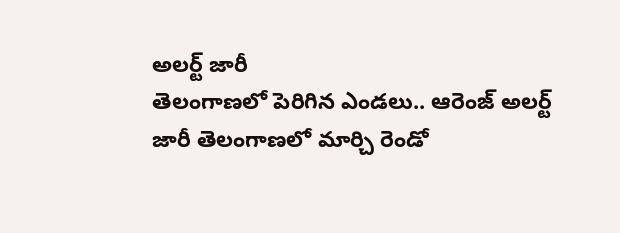అలర్ట్ జారీ
తెలంగాణలో పెరిగిన ఎండలు.. ఆరెంజ్ అలర్ట్ జారీ తెలంగాణలో మార్చి రెండో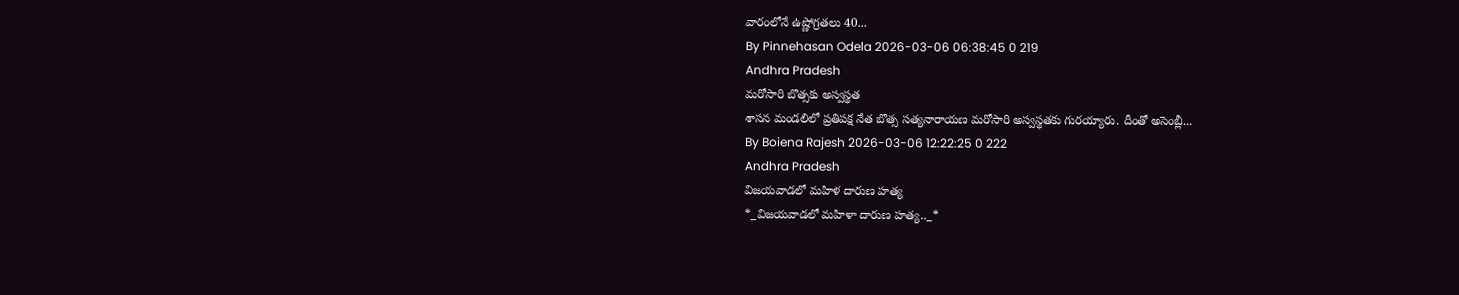వారంలోనే ఉష్ణోగ్రతలు 40...
By Pinnehasan Odela 2026-03-06 06:38:45 0 219
Andhra Pradesh
మరోసారి బొత్సకు అస్వస్థత
శాసన మండలిలో ప్రతిపక్ష నేత బొత్స సత్యనారాయణ మరోసారి అస్వస్థతకు గురయ్యారు. దీంతో అసెంబ్లీ...
By Boiena Rajesh 2026-03-06 12:22:25 0 222
Andhra Pradesh
విజయవాడలో మహిళ దారుణ హత్య
*_విజయవాడలో మహిళా దారుణ హత్య.._*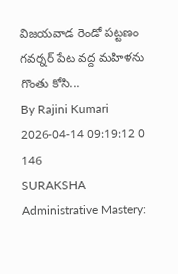విజయవాడ రెండో పట్టణం గవర్నర్ పేట వద్ద మహిళను గొంతు కోసి...
By Rajini Kumari 2026-04-14 09:19:12 0 146
SURAKSHA
Administrative Mastery: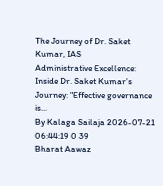The Journey of Dr. Saket Kumar, IAS
Administrative Excellence: Inside Dr. Saket Kumar’s Journey: "Effective governance is...
By Kalaga Sailaja 2026-07-21 06:44:19 0 39
Bharat Aawaz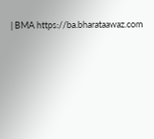| BMA https://ba.bharataawaz.com